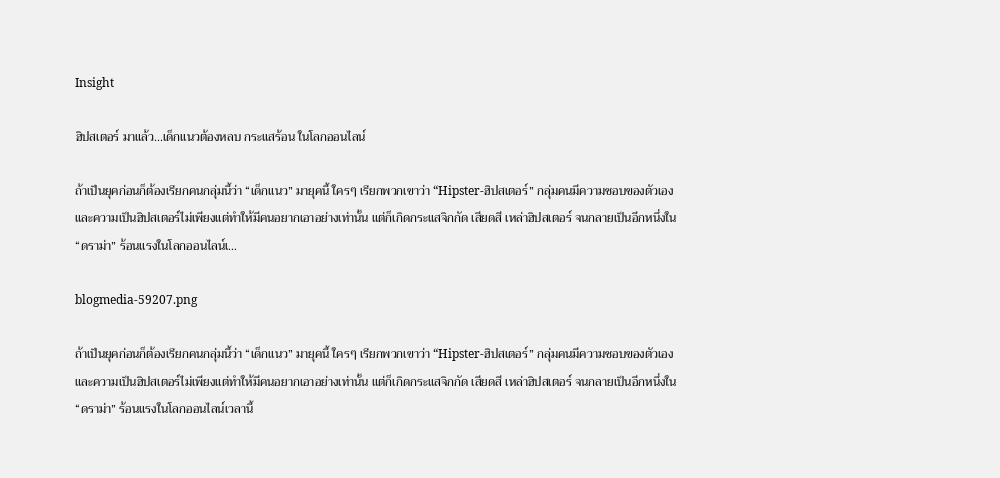Insight

ฮิปสเตอร์ มาแล้ว...เด็กแนวต้องหลบ กระแสร้อน ในโลกออนไลน์

ถ้าเป็นยุคก่อนก็ต้องเรียกคนกลุ่มนี้ว่า “เด็กแนว” มายุคนี้ ใครๆ เรียกพวกเขาว่า “Hipster-ฮิปสเตอร์” กลุ่มคนมีความชอบของตัวเอง และความเป็นฮิปสเตอร์ไม่เพียงแต่ทำให้มีคนอยากเอาอย่างเท่านั้น แต่ก็เกิดกระแสจิกกัด เสียดสี เหล่าฮิปสเตอร์ จนกลายเป็นอีกหนึ่งใน “ดราม่า” ร้อนแรงในโลกออนไลน์เ…

blogmedia-59207.png

ถ้าเป็นยุคก่อนก็ต้องเรียกคนกลุ่มนี้ว่า “เด็กแนว” มายุคนี้ ใครๆ เรียกพวกเขาว่า “Hipster-ฮิปสเตอร์” กลุ่มคนมีความชอบของตัวเอง และความเป็นฮิปสเตอร์ไม่เพียงแต่ทำให้มีคนอยากเอาอย่างเท่านั้น แต่ก็เกิดกระแสจิกกัด เสียดสี เหล่าฮิปสเตอร์ จนกลายเป็นอีกหนึ่งใน “ดราม่า” ร้อนแรงในโลกออนไลน์เวลานี้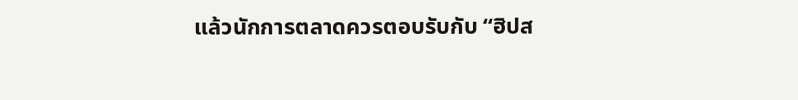แล้วนักการตลาดควรตอบรับกับ “ฮิปส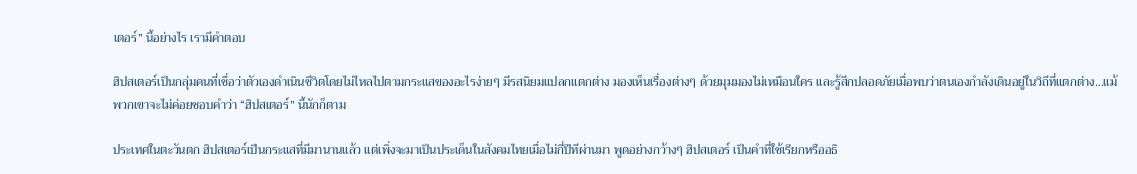เตอร์” นี้อย่างไร เรามีคำตอบ

ฮิปสเตอร์เป็นกลุ่มคนที่เชื่อว่าตัวเองดำเนินชีวิตโดยไม่ไหลไปตามกระแสของอะไรง่ายๆ มีรสนิยมแปลกแตกต่าง มองเห็นเรื่องต่างๆ ด้วยมุมมองไม่เหมือนใคร และรู้สึกปลอดภัยเมื่อพบว่าตนเองกำลังเดินอยู่ในวิถีที่แตกต่าง…แม้พวกเขาจะไม่ค่อยชอบคำว่า “ฮิปสเตอร์” นี้นักก็ตาม

ประเทศในตะวันตก ฮิปสเตอร์เป็นกระแสที่มีมานานแล้ว แต่เพิ่งจะมาเป็นประเด็นในสังคมไทยเมื่อไม่กี่ปีทีผ่านมา พูดอย่างกว้างๆ ฮิปสเตอร์ เป็นคำที่ใช้เรียกหรืออธิ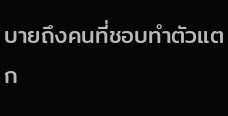บายถึงคนที่ชอบทำตัวแตก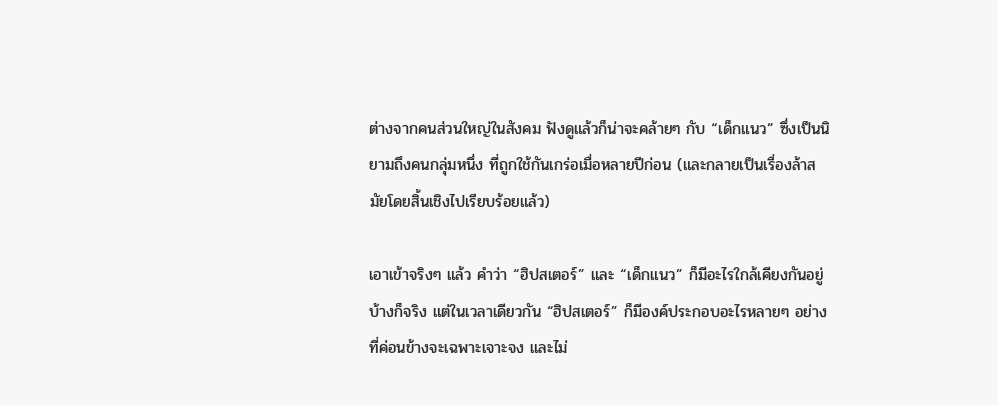ต่างจากคนส่วนใหญ่ในสังคม ฟังดูแล้วก็น่าจะคล้ายๆ กับ “เด็กแนว” ซึ่งเป็นนิยามถึงคนกลุ่มหนึ่ง ที่ถูกใช้กันเกร่อเมื่อหลายปีก่อน (และกลายเป็นเรื่องล้าสมัยโดยสิ้นเชิงไปเรียบร้อยแล้ว)

เอาเข้าจริงๆ แล้ว คำว่า “ฮิปสเตอร์” และ “เด็กแนว” ก็มีอะไรใกล้เคียงกันอยู่บ้างก็จริง แต่ในเวลาเดียวกัน “ฮิปสเตอร์” ก็มีองค์ประกอบอะไรหลายๆ อย่างที่ค่อนข้างจะเฉพาะเจาะจง และไม่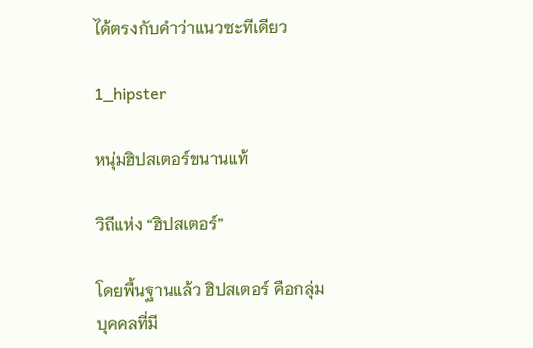ได้ตรงกับคำว่าแนวซะทีเดียว

1_hipster

หนุ่มฮิปสเตอร์ขนานแท้

วิถีแห่ง “ฮิปสเตอร์”

โดยพื้นฐานแล้ว ฮิปสเตอร์ คือกลุ่มบุคคลที่มี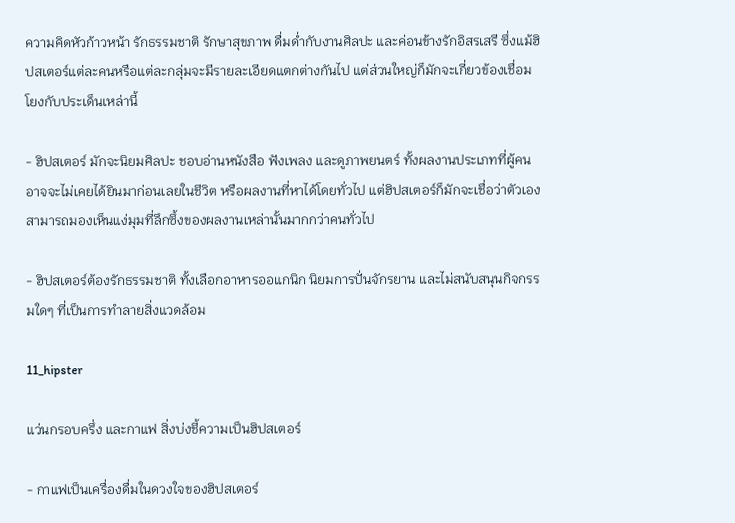ความคิดหัวก้าวหน้า รักธรรมชาติ รักษาสุขภาพ ดื่มด่ำกับงานศิลปะ และค่อนข้างรักอิสรเสรี ซึ่งแม้ฮิปสเตอร์แต่ละคนหรือแต่ละกลุ่มจะมีรายละเอียดแตกต่างกันไป แต่ส่วนใหญ่ก็มักจะเกี่ยวข้องเชื่อมโยงกับประเด็นเหล่านี้

- ฮิปสเตอร์ มักจะนิยมศิลปะ ชอบอ่านหนังสือ ฟังเพลง และดูภาพยนตร์ ทั้งผลงานประเภทที่ผู้คนอาจจะไม่เคยได้ยินมาก่อนเลยในชีวิต หรือผลงานที่หาได้โดยทั่วไป แต่ฮิปสเตอร์ก็มักจะเชื่อว่าตัวเองสามารถมองเห็นแง่มุมที่ลึกซึ้งของผลงานเหล่านั้นมากกว่าคนทั่วไป

- ฮิปสเตอร์ต้องรักธรรมชาติ ทั้งเลือกอาหารออแกนิก นิยมการปั่นจักรยาน และไม่สนับสนุนกิจกรรมใดๆ ที่เป็นการทำลายสิ่งแวดล้อม

11_hipster

แว่นกรอบครึ่ง และกาแฟ สิ่งบ่งชี้ความเป็นฮิปสเตอร์

- กาแฟเป็นเครื่องดื่มในดวงใจของฮิปสเตอร์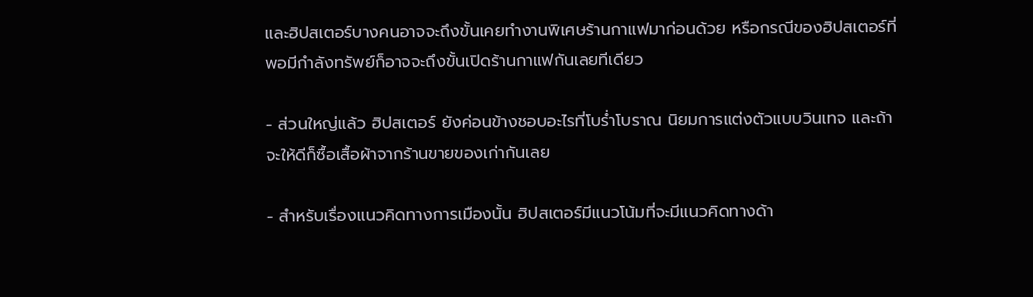และฮิปสเตอร์บางคนอาจจะถึงขั้นเคยทำงานพิเศษร้านกาแฟมาก่อนด้วย หรือกรณีของฮิปสเตอร์ที่พอมีกำลังทรัพย์ก็อาจจะถึงขั้นเปิดร้านกาแฟกันเลยทีเดียว

- ส่วนใหญ่แล้ว ฮิปสเตอร์ ยังค่อนข้างชอบอะไรที่โบร่ำโบราณ นิยมการแต่งตัวแบบวินเทจ และถ้าจะให้ดีก็ซื้อเสื้อผ้าจากร้านขายของเก่ากันเลย

- สำหรับเรื่องแนวคิดทางการเมืองนั้น ฮิปสเตอร์มีแนวโน้มที่จะมีแนวคิดทางด้า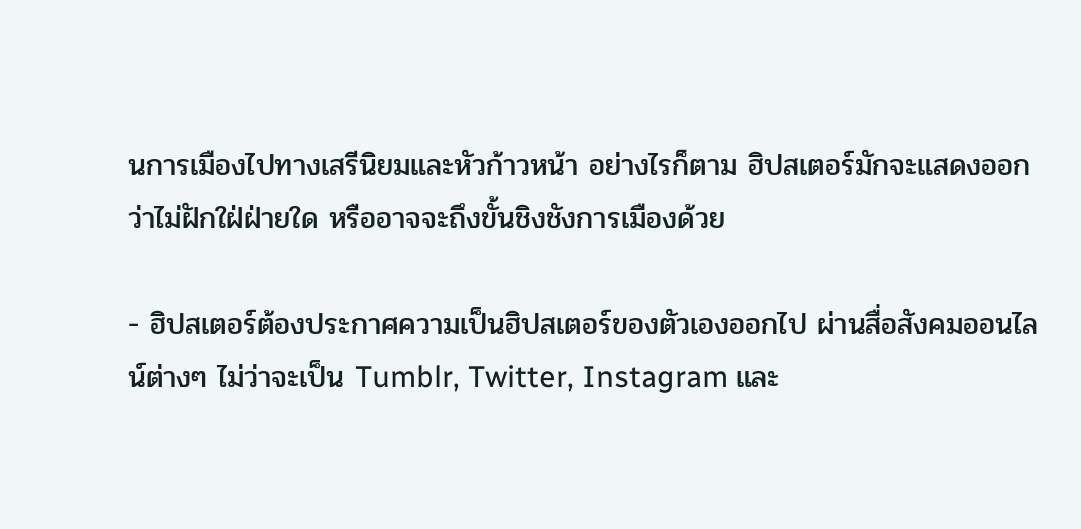นการเมืองไปทางเสรีนิยมและหัวก้าวหน้า อย่างไรก็ตาม ฮิปสเตอร์มักจะแสดงออกว่าไม่ฝักใฝ่ฝ่ายใด หรืออาจจะถึงขั้นชิงชังการเมืองด้วย

- ฮิปสเตอร์ต้องประกาศความเป็นฮิปสเตอร์ของตัวเองออกไป ผ่านสื่อสังคมออนไลน์ต่างๆ ไม่ว่าจะเป็น Tumblr, Twitter, Instagram และ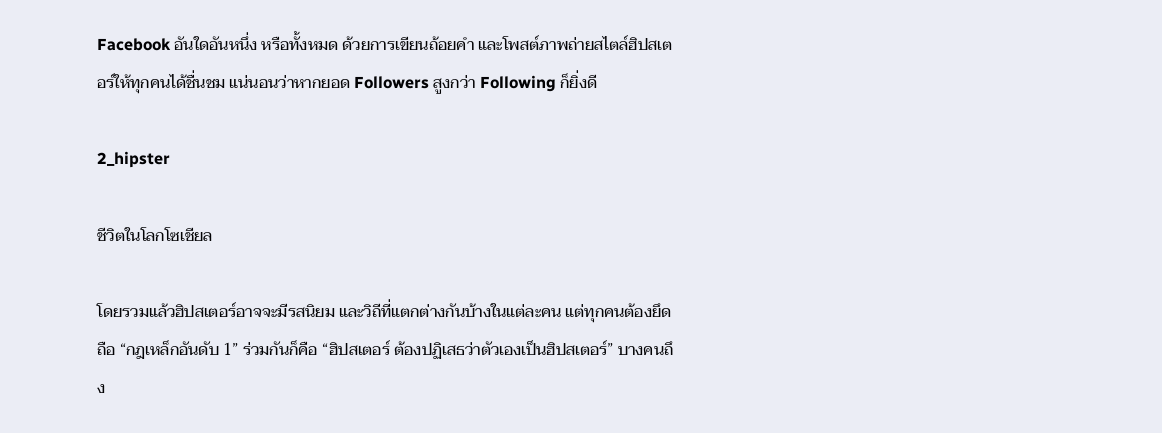Facebook อันใดอันหนึ่ง หรือทั้งหมด ด้วยการเขียนถ้อยคำ และโพสต์ภาพถ่ายสไตล์ฮิปสเตอร์ให้ทุกคนได้ชื่นชม แน่นอนว่าหากยอด Followers สูงกว่า Following ก็ยิ่งดี

2_hipster

ชีวิตในโลกโซเชียล

โดยรวมแล้วฮิปสเตอร์อาจจะมีรสนิยม และวิถีที่แตกต่างกันบ้างในแต่ละคน แต่ทุกคนต้องยึดถือ “กฎเหล็กอันดับ 1” ร่วมกันก็คือ “ฮิปสเตอร์ ต้องปฏิเสธว่าตัวเองเป็นฮิปสเตอร์” บางคนถึง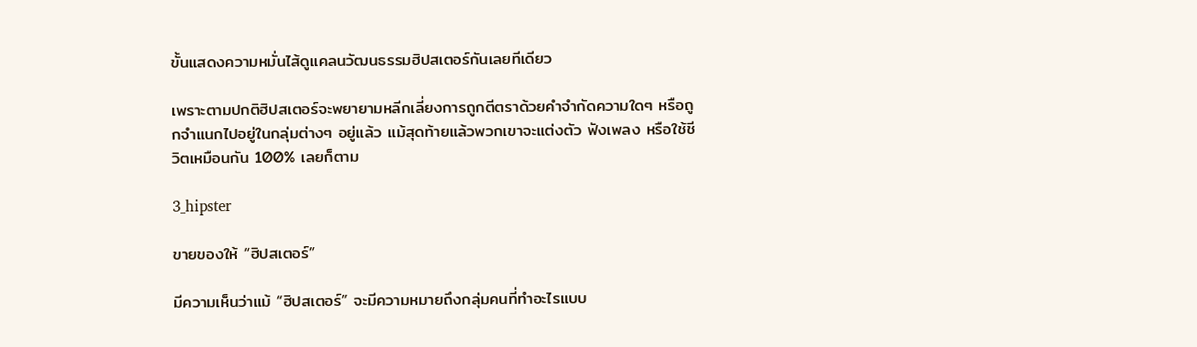ขั้นแสดงความหมั่นไส้ดูแคลนวัฒนธรรมฮิปสเตอร์กันเลยทีเดียว

เพราะตามปกติฮิปสเตอร์จะพยายามหลีกเลี่ยงการถูกตีตราด้วยคำจำกัดความใดๆ หรือถูกจำแนกไปอยู่ในกลุ่มต่างๆ อยู่แล้ว แม้สุดท้ายแล้วพวกเขาจะแต่งตัว ฟังเพลง หรือใช้ชีวิตเหมือนกัน 100% เลยก็ตาม

3_hipster

ขายของให้ “ฮิปสเตอร์”

มีความเห็นว่าแม้ “ฮิปสเตอร์” จะมีความหมายถึงกลุ่มคนที่ทำอะไรแบบ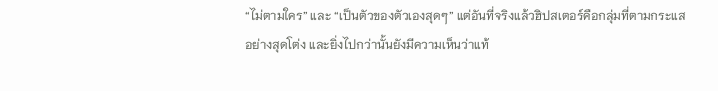“ไม่ตามใคร” และ “เป็นตัวของตัวเองสุดๆ” แต่อันที่จริงแล้วฮิปสเตอร์คือกลุ่มที่ตามกระแสอย่างสุดโต่ง และยิ่งไปกว่านั้นยังมีความเห็นว่าแท้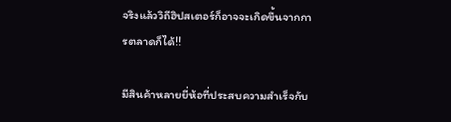จริงแล้ววิถีฮิปสเตอร์ก็อาจจะเกิดขึ้นจากการตลาดก็ได้!!

มีสินค้าหลายยี่ห้อที่ประสบความสำเร็จกับ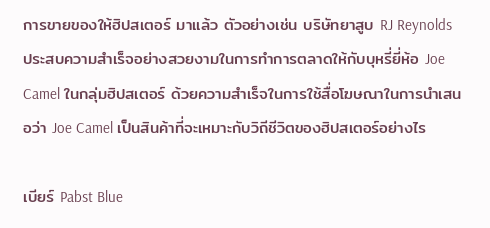การขายของให้ฮิปสเตอร์ มาแล้ว ตัวอย่างเช่น บริษัทยาสูบ RJ Reynolds ประสบความสำเร็จอย่างสวยงามในการทำการตลาดให้กับบุหรี่ยี่ห้อ Joe Camel ในกลุ่มฮิปสเตอร์ ด้วยความสำเร็จในการใช้สื่อโฆษณาในการนำเสนอว่า Joe Camel เป็นสินค้าที่จะเหมาะกับวิถีชีวิตของฮิปสเตอร์อย่างไร

เบียร์ Pabst Blue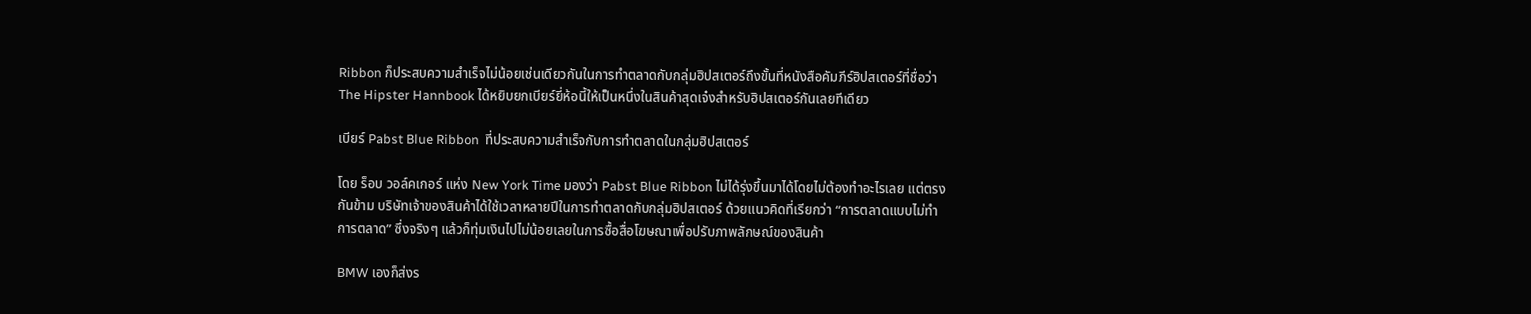Ribbon ก็ประสบความสำเร็จไม่น้อยเช่นเดียวกันในการทำตลาดกับกลุ่มฮิปสเตอร์ถึงขั้นที่หนังสือคัมภีร์ฮิปสเตอร์ที่ชื่อว่า The Hipster Hannbook ได้หยิบยกเบียร์ยี่ห้อนี้ให้เป็นหนึ่งในสินค้าสุดเจ๋งสำหรับฮิปสเตอร์กันเลยทีเดียว

เบียร์ Pabst Blue Ribbon  ที่ประสบความสำเร็จกับการทำตลาดในกลุ่มฮิปสเตอร์

โดย ร็อบ วอล์คเกอร์ แห่ง New York Time มองว่า Pabst Blue Ribbon ไม่ได้รุ่งขึ้นมาได้โดยไม่ต้องทำอะไรเลย แต่ตรงกันข้าม บริษัทเจ้าของสินค้าได้ใช้เวลาหลายปีในการทำตลาดกับกลุ่มฮิปสเตอร์ ด้วยแนวคิดที่เรียกว่า “การตลาดแบบไม่ทำการตลาด” ซึ่งจริงๆ แล้วก็ทุ่มเงินไปไม่น้อยเลยในการซื้อสื่อโฆษณาเพื่อปรับภาพลักษณ์ของสินค้า

BMW เองก็ส่งร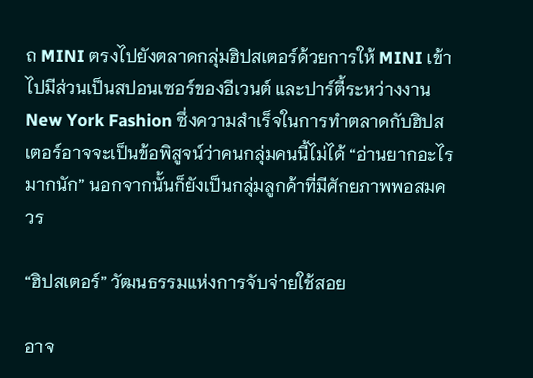ถ MINI ตรงไปยังตลาดกลุ่มฮิปสเตอร์ด้วยการให้ MINI เข้าไปมีส่วนเป็นสปอนเซอร์ของอีเวนต์ และปาร์ตี้ระหว่างงาน New York Fashion ซึ่งความสำเร็จในการทำตลาดกับฮิปสเตอร์อาจจะเป็นข้อพิสูจน์ว่าคนกลุ่มคนนี้ไม่ได้ “อ่านยากอะไรมากนัก” นอกจากนั้นก็ยังเป็นกลุ่มลูกค้าที่มีศักยภาพพอสมควร

“ฮิปสเตอร์” วัฒนธรรมแห่งการจับจ่ายใช้สอย

อาจ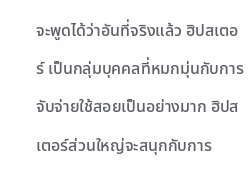จะพูดได้ว่าอันที่จริงแล้ว ฮิปสเตอร์ เป็นกลุ่มบุคคลที่หมกมุ่นกับการจับจ่ายใช้สอยเป็นอย่างมาก ฮิปสเตอร์ส่วนใหญ่จะสนุกกับการ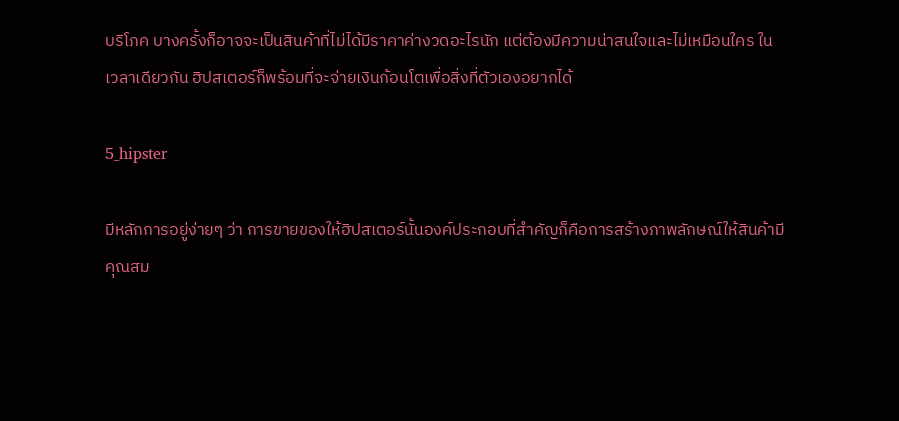บริโภค บางครั้งก็อาจจะเป็นสินค้าที่ไม่ได้มีราคาค่างวดอะไรนัก แต่ต้องมีความน่าสนใจและไม่เหมือนใคร ในเวลาเดียวกัน ฮิปสเตอร์ก็พร้อมที่จะจ่ายเงินก้อนโตเพื่อสิ่งที่ตัวเองอยากได้

5_hipster

มีหลักการอยู่ง่ายๆ ว่า การขายของให้ฮิปสเตอร์นั้นองค์ประกอบที่สำคัญก็คือการสร้างภาพลักษณ์ให้สินค้ามีคุณสม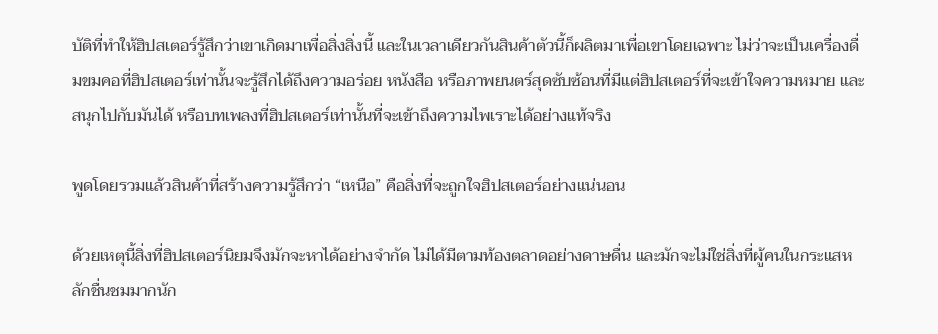บัติที่ทำให้ฮิปสเตอร์รู้สึกว่าเขาเกิดมาเพื่อสิ่งสิ่งนี้ และในเวลาเดียวกันสินค้าตัวนี้ก็ผลิตมาเพื่อเขาโดยเฉพาะ ไม่ว่าจะเป็นเครื่องดื่มขมคอที่ฮิปสเตอร์เท่านั้นจะรู้สึกได้ถึงความอร่อย หนังสือ หรือภาพยนตร์สุดซับซ้อนที่มีแต่ฮิปสเตอร์ที่จะเข้าใจความหมาย และสนุกไปกับมันได้ หรือบทเพลงที่ฮิปสเตอร์เท่านั้นที่จะเข้าถึงความไพเราะได้อย่างแท้จริง

พูดโดยรวมแล้วสินค้าที่สร้างความรู้สึกว่า “เหนือ” คือสิ่งที่จะถูกใจฮิปสเตอร์อย่างแน่นอน

ด้วยเหตุนี้สิ่งที่ฮิปสเตอร์นิยมจึงมักจะหาได้อย่างจำกัด ไม่ได้มีตามท้องตลาดอย่างดาษดื่น และมักจะไม่ใช่สิ่งที่ผู้คนในกระแสหลักชื่นชมมากนัก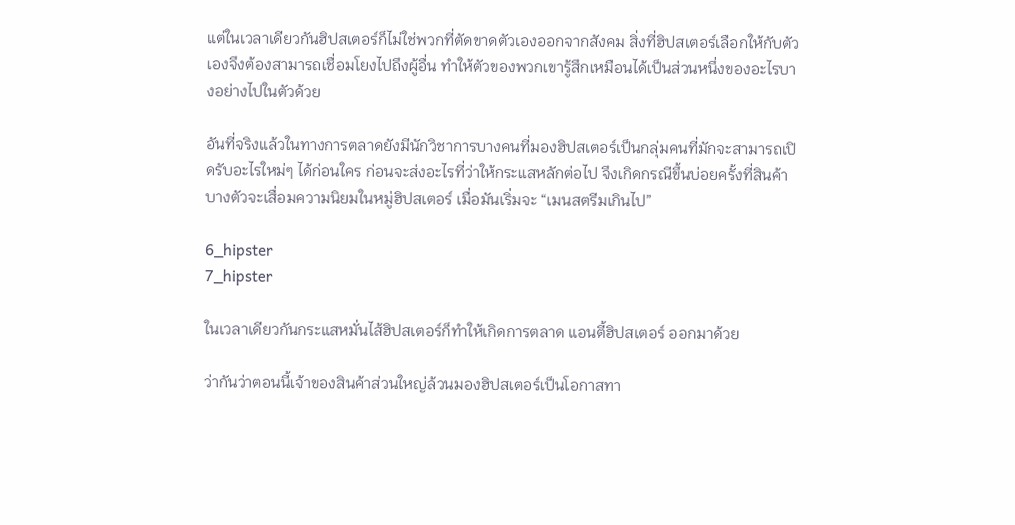แต่ในเวลาเดียวกันฮิปสเตอร์ก็ไม่ใช่พวกที่ตัดขาดตัวเองออกจากสังคม สิ่งที่ฮิปสเตอร์เลือกให้กับตัวเองจึงต้องสามารถเชื่อมโยงไปถึงผู้อื่น ทำให้ตัวของพวกเขารู้สึกเหมือนได้เป็นส่วนหนึ่งของอะไรบางอย่างไปในตัวด้วย

อันที่จริงแล้วในทางการตลาดยังมีนักวิชาการบางคนที่มองฮิปสเตอร์เป็นกลุ่มคนที่มักจะสามารถเปิดรับอะไรใหม่ๆ ได้ก่อนใคร ก่อนจะส่งอะไรที่ว่าให้กระแสหลักต่อไป จึงเกิดกรณีขึ้นบ่อยครั้งที่สินค้าบางตัวจะเสื่อมความนิยมในหมู่ฮิปสเตอร์ เมื่อมันเริ่มจะ “เมนสตรีมเกินไป”

6_hipster
7_hipster

ในเวลาเดียวกันกระแสหมั่นไส้ฮิปสเตอร์ก็ทำให้เกิดการตลาด แอนตี้ฮิปสเตอร์ ออกมาด้วย

ว่ากันว่าตอนนี้เจ้าของสินค้าส่วนใหญ่ล้วนมองฮิปสเตอร์เป็นโอกาสทา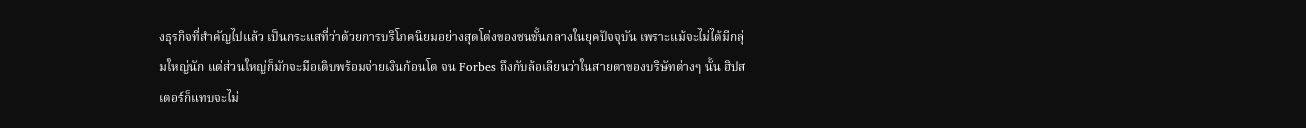งธุรกิจที่สำคัญไปแล้ว เป็นกระแสที่ว่าด้วยการบริโภคนิยมอย่างสุดโต่งของชนชั้นกลางในยุคปัจจุบัน เพราะแม้จะไม่ได้มีกลุ่มใหญ่นัก แต่ส่วนใหญ่ก็มักจะมือเติบพร้อมจ่ายเงินก้อนโต จน Forbes ถึงกับล้อเลียนว่าในสายตาของบริษัทต่างๆ นั้น ฮิปสเตอร์ก็แทบจะไม่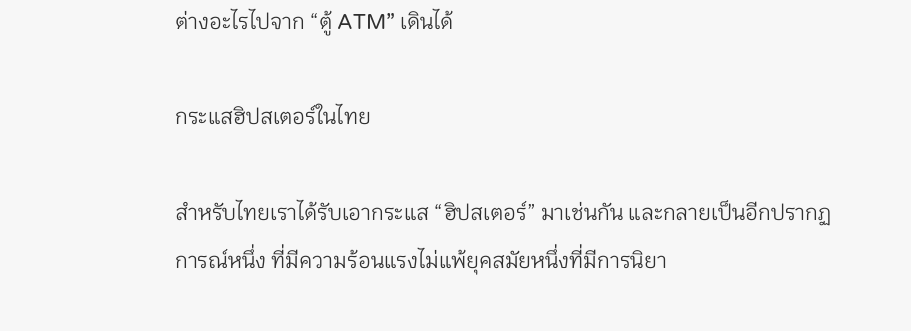ต่างอะไรไปจาก “ตู้ ATM” เดินได้

กระแสฮิปสเตอร์ในไทย

สำหรับไทยเราได้รับเอากระแส “ฮิปสเตอร์” มาเช่นกัน และกลายเป็นอีกปรากฏการณ์หนึ่ง ที่มีความร้อนแรงไม่แพ้ยุคสมัยหนึ่งที่มีการนิยา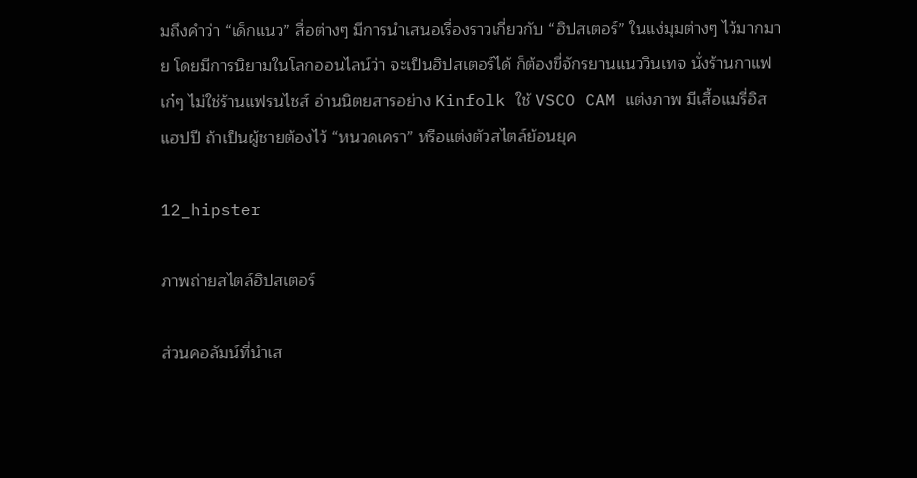มถึงคำว่า “เด็กแนว” สื่อต่างๆ มีการนำเสนอเรื่องราวเกี่ยวกับ “ฮิปสเตอร์” ในแง่มุมต่างๆ ไว้มากมาย โดยมีการนิยามในโลกออนไลน์ว่า จะเป็นฮิปสเตอร์ได้ ก็ต้องขี่จักรยานแนววินเทจ นั่งร้านกาแฟเก๋ๆ ไม่ใช่ร้านแฟรนไชส์ อ่านนิตยสารอย่าง Kinfolk ใช้ VSCO CAM แต่งภาพ มีเสื้อแมรี่อิสแฮปปี ถ้าเป็นผู้ชายต้องไว้ “หนวดเครา” หรือแต่งตัวสไตล์ย้อนยุค

12_hipster

ภาพถ่ายสไตล์ฮิปสเตอร์

ส่วนคอลัมน์ที่นำเส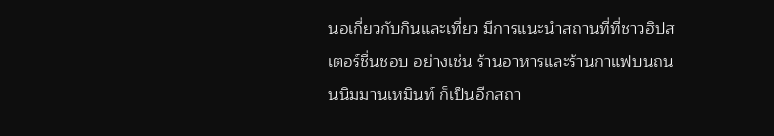นอเกี่ยวกับกินและเที่ยว มีการแนะนำสถานที่ที่ชาวฮิปสเตอร์ชื่นชอบ อย่างเช่น ร้านอาหารและร้านกาแฟบนถนนนิมมานเหมินท์ ก็เป็นอีกสถา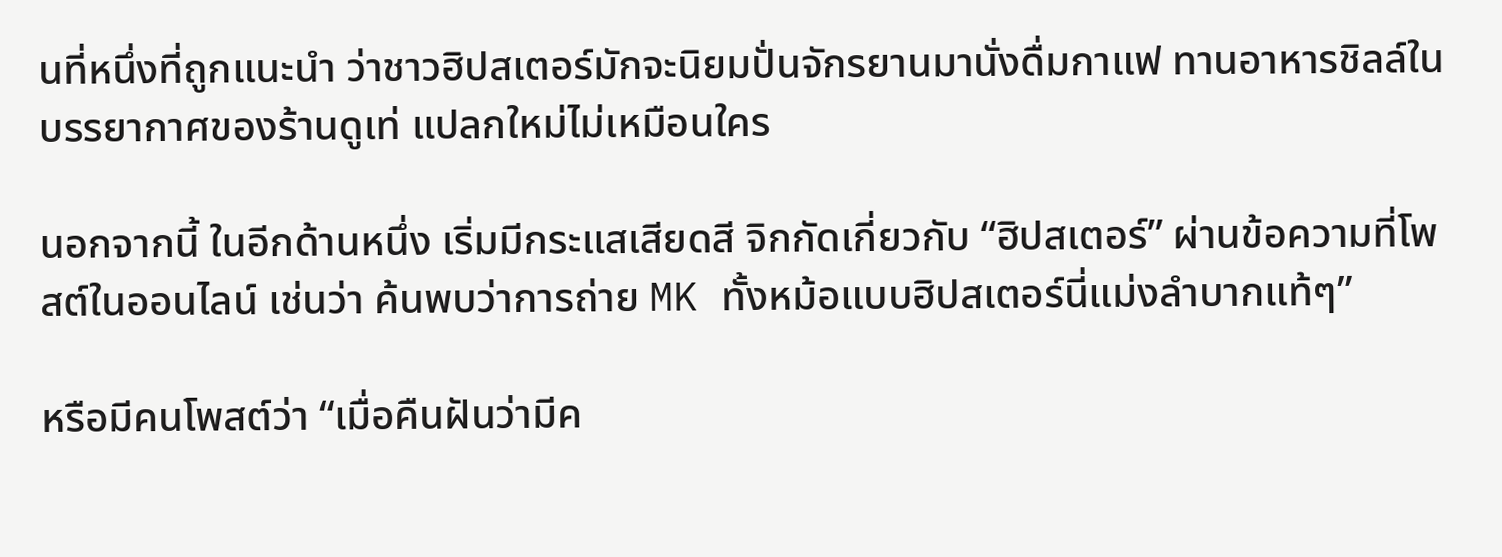นที่หนึ่งที่ถูกแนะนำ ว่าชาวฮิปสเตอร์มักจะนิยมปั่นจักรยานมานั่งดื่มกาแฟ ทานอาหารชิลล์ในบรรยากาศของร้านดูเท่ แปลกใหม่ไม่เหมือนใคร

นอกจากนี้ ในอีกด้านหนึ่ง เริ่มมีกระแสเสียดสี จิกกัดเกี่ยวกับ “ฮิปสเตอร์” ผ่านข้อความที่โพสต์ในออนไลน์ เช่นว่า ค้นพบว่าการถ่าย MK ทั้งหม้อแบบฮิปสเตอร์นี่แม่งลำบากแท้ๆ”

หรือมีคนโพสต์ว่า “เมื่อคืนฝันว่ามีค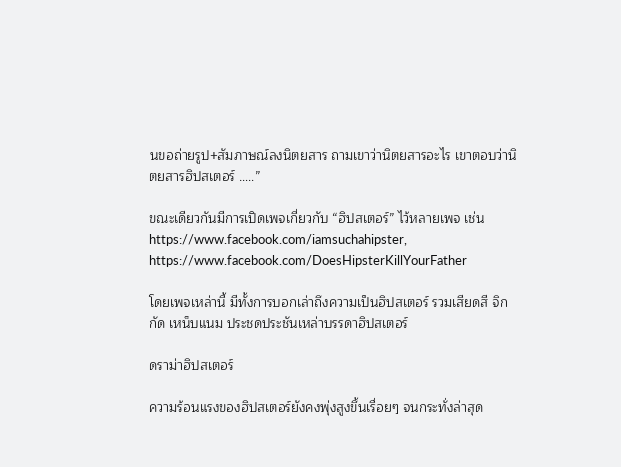นขอถ่ายรูป+สัมภาษณ์ลงนิตยสาร ถามเขาว่านิตยสารอะไร เขาตอบว่านิตยสารฮิปสเตอร์ …..”

ขณะเดียวกันมีการเปิดเพจเกี่ยวกับ “ฮิปสเตอร์” ไว้หลายเพจ เช่น https://www.facebook.com/iamsuchahipster, https://www.facebook.com/DoesHipsterKillYourFather

โดยเพจเหล่านี้ มีทั้งการบอกเล่าถึงความเป็นฮิปสเตอร์ รวมเสียดสี จิกกัด เหน็บแนม ประชดประชันเหล่าบรรดาฮิปสเตอร์

ดราม่าฮิปสเตอร์

ความร้อนแรงของฮิปสเตอร์ยังคงพุ่งสูงขึ้นเรื่อยๆ จนกระทั่งล่าสุด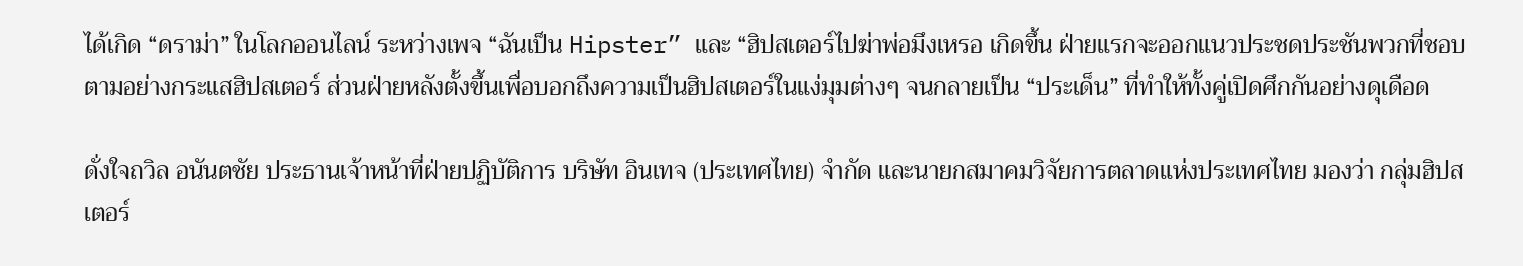ได้เกิด “ดราม่า” ในโลกออนไลน์ ระหว่างเพจ “ฉันเป็น Hipster” และ “ฮิปสเตอร์ไปฆ่าพ่อมึงเหรอ เกิดขึ้น ฝ่ายแรกจะออกแนวประชดประชันพวกที่ชอบตามอย่างกระแสฮิปสเตอร์ ส่วนฝ่ายหลังตั้งขึ้นเพื่อบอกถึงความเป็นฮิปสเตอร์ในแง่มุมต่างๆ จนกลายเป็น “ประเด็น” ที่ทำให้ทั้งคู่เปิดศึกกันอย่างดุเดือด

ดั่งใจถวิล อนันตชัย ประธานเจ้าหน้าที่ฝ่ายปฏิบัติการ บริษัท อินเทจ (ประเทศไทย) จำกัด และนายกสมาคมวิจัยการตลาดแห่งประเทศไทย มองว่า กลุ่มฮิปสเตอร์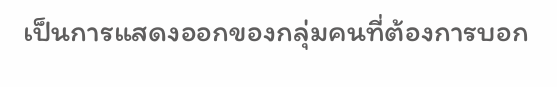เป็นการแสดงออกของกลุ่มคนที่ต้องการบอก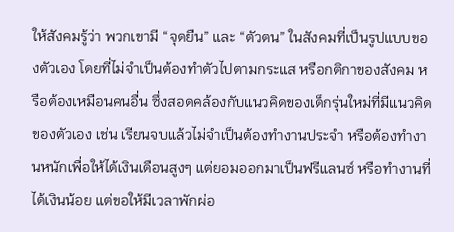ให้สังคมรู้ว่า พวกเขามี “จุดยืน” และ “ตัวตน” ในสังคมที่เป็นรูปแบบของตัวเอง โดยที่ไม่จำเป็นต้องทำตัวไปตามกระแส หรือกติกาของสังคม หรือต้องเหมือนคนอื่น ซึ่งสอดคล้องกับแนวคิดของเด็กรุ่นใหม่ที่มีแนวคิดของตัวเอง เช่น เรียนจบแล้วไม่จำเป็นต้องทำงานประจำ หรือต้องทำงานหนักเพื่อให้ได้เงินเดือนสูงๆ แต่ยอมออกมาเป็นฟรีแลนซ์ หรือทำงานที่ได้เงินน้อย แต่ขอให้มีเวลาพักผ่อ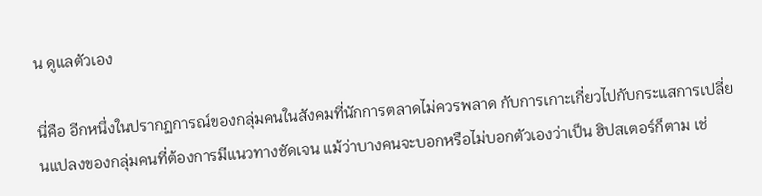น ดูแลตัวเอง

นี่คือ อีกหนึ่งในปรากฏการณ์ของกลุ่มคนในสังคมที่นักการตลาดไม่ควรพลาด กับการเกาะเกี่ยวไปกับกระแสการเปลี่ยนแปลงของกลุ่มคนที่ต้องการมีแนวทางชัดเจน แม้ว่าบางคนจะบอกหรือไม่บอกตัวเองว่าเป็น ฮิปสเตอร์ก็ตาม เช่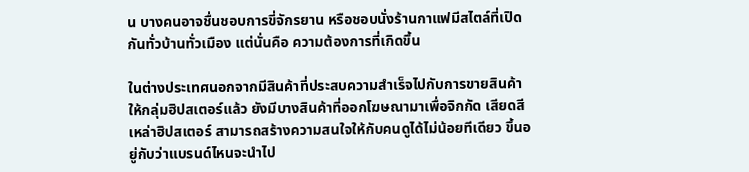น บางคนอาจชื่นชอบการขี่จักรยาน หรือชอบนั่งร้านกาแฟมีสไตล์ที่เปิดกันทั่วบ้านทั่วเมือง แต่นั่นคือ ความต้องการที่เกิดขึ้น

ในต่างประเทศนอกจากมีสินค้าที่ประสบความสำเร็จไปกับการขายสินค้าให้กลุ่มฮิปสเตอร์แล้ว ยังมีบางสินค้าที่ออกโฆษณามาเพื่อจิกกัด เสียดสีเหล่าฮิปสเตอร์ สามารถสร้างความสนใจให้กับคนดูได้ไม่น้อยทีเดียว ขึ้นอยู่กับว่าแบรนด์ไหนจะนำไป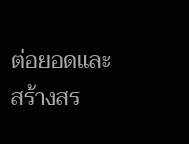ต่อยอดและสร้างสร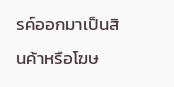รค์ออกมาเป็นสินค้าหรือโฆษ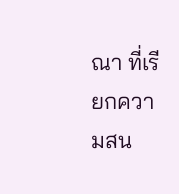ณา ที่เรียกความสน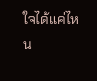ใจได้แค่ไหน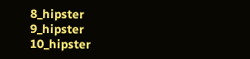8_hipster
9_hipster
10_hipster